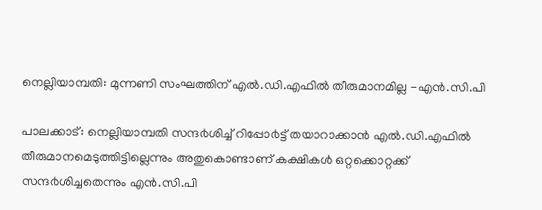നെല്ലിയാമ്പതി: മുന്നണി സംഘത്തിന് എല്‍.ഡി.എഫില്‍ തീരുമാനമില്ല -എന്‍.സി.പി

പാലക്കാട്: നെല്ലിയാമ്പതി സന്ദ൪ശിച്ച് റിപ്പോ൪ട്ട് തയാറാക്കാൻ എൽ.ഡി.എഫിൽ തീരുമാനമെടുത്തിട്ടില്ലെന്നും അതുകൊണ്ടാണ് കക്ഷികൾ ഒറ്റക്കൊറ്റക്ക് സന്ദ൪ശിച്ചതെന്നും എൻ.സി.പി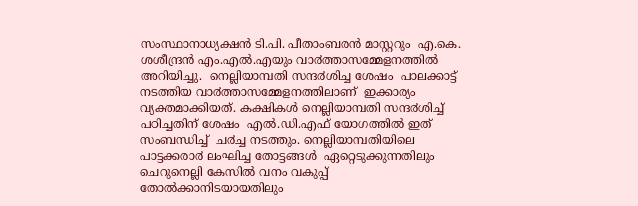സംസ്ഥാനാധ്യക്ഷൻ ടി.പി. പീതാംബരൻ മാസ്റ്ററും  എ.കെ. ശശീന്ദ്രൻ എം.എൽ.എയും വാ൪ത്താസമ്മേളനത്തിൽ  അറിയിച്ചു.  നെല്ലിയാമ്പതി സന്ദ൪ശിച്ച ശേഷം  പാലക്കാട്ട്  നടത്തിയ വാ൪ത്താസമ്മേളനത്തിലാണ്  ഇക്കാര്യം  വ്യക്തമാക്കിയത്. കക്ഷികൾ നെല്ലിയാമ്പതി സന്ദ൪ശിച്ച് പഠിച്ചതിന് ശേഷം  എൽ.ഡി.എഫ് യോഗത്തിൽ ഇത് സംബന്ധിച്ച്  ച൪ച്ച നടത്തും. നെല്ലിയാമ്പതിയിലെ പാട്ടക്കരാ൪ ലംഘിച്ച തോട്ടങ്ങൾ  ഏറ്റെടുക്കുന്നതിലും ചെറുനെല്ലി കേസിൽ വനം വകുപ്പ്  തോൽക്കാനിടയായതിലും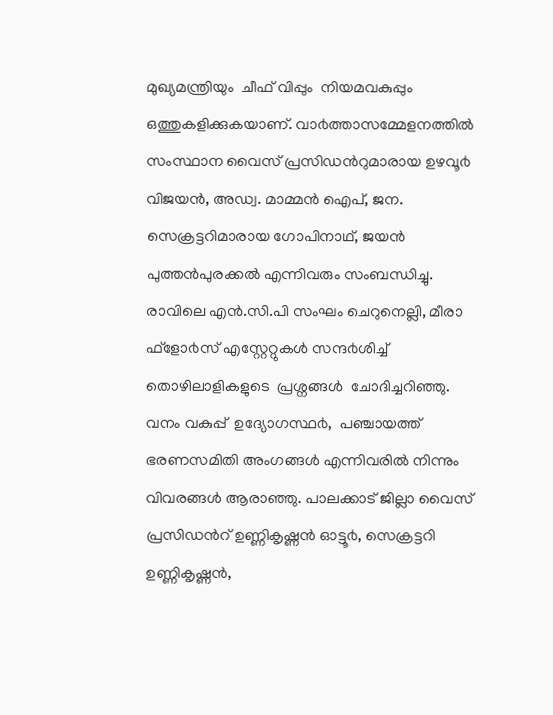മുഖ്യമന്ത്രിയും  ചീഫ് വിപ്പും  നിയമവകുപ്പും ഒത്തുകളിക്കുകയാണ്. വാ൪ത്താസമ്മേളനത്തിൽ  സംസ്ഥാന വൈസ് പ്രസിഡൻറുമാരായ ഉഴവൂ൪ വിജയൻ, അഡ്വ. മാമ്മൻ ഐപ്, ജന. സെക്രട്ടറിമാരായ ഗോപിനാഥ്, ജയൻ പുത്തൻപുരക്കൽ എന്നിവരും സംബന്ധിച്ചു.
രാവിലെ എൻ.സി.പി സംഘം ചെറുനെല്ലി, മീരാ ഫ്ളോ൪സ് എസ്റ്റേറ്റുകൾ സന്ദ൪ശിച്ച് തൊഴിലാളികളുടെ  പ്രശ്നങ്ങൾ  ചോദിച്ചറിഞ്ഞു. വനം വകുപ്പ്  ഉദ്യോഗസ്ഥ൪,  പഞ്ചായത്ത് ഭരണസമിതി അംഗങ്ങൾ എന്നിവരിൽ നിന്നും  വിവരങ്ങൾ ആരാഞ്ഞു. പാലക്കാട് ജില്ലാ വൈസ്  പ്രസിഡൻറ് ഉണ്ണികൃഷ്ണൻ ഓട്ടൂ൪, സെക്രട്ടറി ഉണ്ണികൃഷ്ണൻ,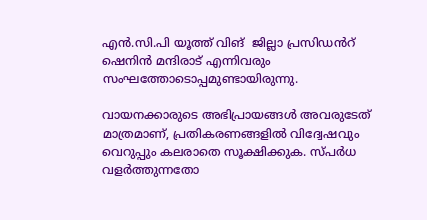എൻ.സി.പി യൂത്ത് വിങ്  ജില്ലാ പ്രസിഡൻറ്  ഷെനിൻ മന്ദിരാട് എന്നിവരും  സംഘത്തോടൊപ്പമുണ്ടായിരുന്നു.

വായനക്കാരുടെ അഭിപ്രായങ്ങള്‍ അവരുടേത് മാത്രമാണ്, പ്രതികരണങ്ങളിൽ വിദ്വേഷവും വെറുപ്പും കലരാതെ സൂക്ഷിക്കുക. സ്പർധ വളർത്തുന്നതോ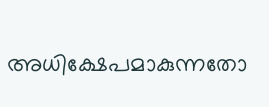അധിക്ഷേപമാകുന്നതോ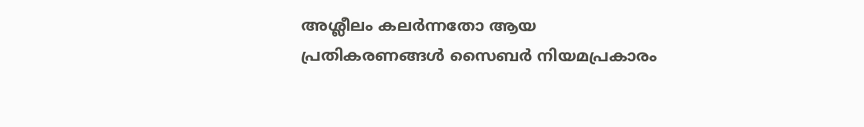അശ്ലീലം കലർന്നതോ ആയ പ്രതികരണങ്ങൾ സൈബർ നിയമപ്രകാരം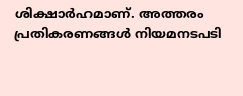ശിക്ഷാർഹമാണ്. അത്തരം പ്രതികരണങ്ങൾ നിയമനടപടി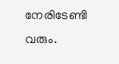നേരിടേണ്ടി വരും.